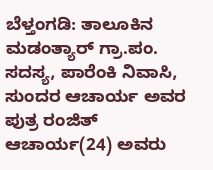ಬೆಳ್ತಂಗಡಿ: ತಾಲೂಕಿನ ಮಡಂತ್ಯಾರ್ ಗ್ರಾ.ಪಂ. ಸದಸ್ಯ, ಪಾರೆಂಕಿ ನಿವಾಸಿ, ಸುಂದರ ಆಚಾರ್ಯ ಅವರ ಪುತ್ರ ರಂಜಿತ್ ಆಚಾರ್ಯ(24) ಅವರು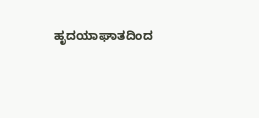ಹೃದಯಾಘಾತದಿಂದ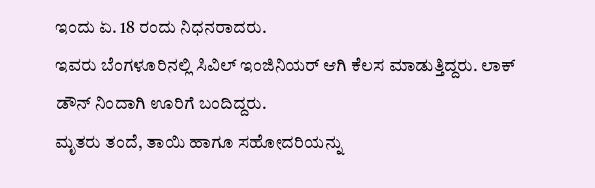ಇಂದು ಏ. 18 ರಂದು ನಿಧನರಾದರು.
ಇವರು ಬೆಂಗಳೂರಿನಲ್ಲಿ ಸಿವಿಲ್ ಇಂಜಿನಿಯರ್ ಆಗಿ ಕೆಲಸ ಮಾಡುತ್ತಿದ್ದರು. ಲಾಕ್ ಡೌನ್ ನಿಂದಾಗಿ ಊರಿಗೆ ಬಂದಿದ್ದರು.
ಮೃತರು ತಂದೆ, ತಾಯಿ ಹಾಗೂ ಸಹೋದರಿಯನ್ನು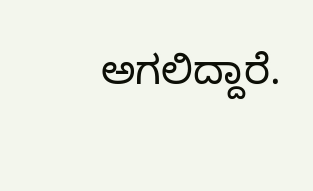ಅಗಲಿದ್ದಾರೆ.